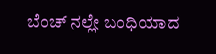ಬೆಂಚ್ ನಲ್ಲೇ ಬಂಧಿಯಾದ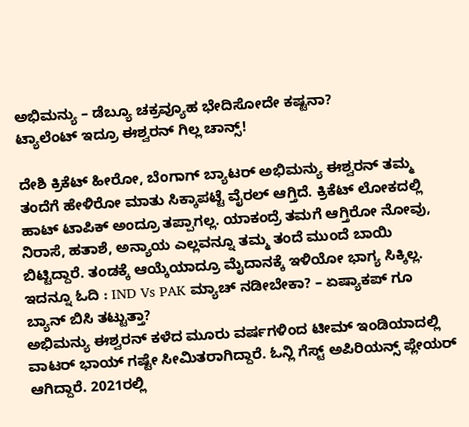ಅಭಿಮನ್ಯು – ಡೆಬ್ಯೂ ಚಕ್ರವ್ಯೂಹ ಭೇದಿಸೋದೇ ಕಷ್ಟನಾ?
ಟ್ಯಾಲೆಂಟ್ ಇದ್ರೂ ಈಶ್ವರನ್ ಗಿಲ್ಲ ಚಾನ್ಸ್!

ದೇಶಿ ಕ್ರಿಕೆಟ್ ಹೀರೋ, ಬೆಂಗಾಗ್ ಬ್ಯಾಟರ್ ಅಭಿಮನ್ಯು ಈಶ್ವರನ್ ತಮ್ಮ ತಂದೆಗೆ ಹೇಳಿರೋ ಮಾತು ಸಿಕ್ಕಾಪಟ್ಟೆ ವೈರಲ್ ಆಗ್ತಿದೆ. ಕ್ರಿಕೆಟ್ ಲೋಕದಲ್ಲಿ ಹಾಟ್ ಟಾಪಿಕ್ ಅಂದ್ರೂ ತಪ್ಪಾಗಲ್ಲ. ಯಾಕಂದ್ರೆ ತಮಗೆ ಆಗ್ತಿರೋ ನೋವು, ನಿರಾಸೆ, ಹತಾಶೆ, ಅನ್ಯಾಯ ಎಲ್ಲವನ್ನೂ ತಮ್ಮ ತಂದೆ ಮುಂದೆ ಬಾಯಿ ಬಿಟ್ಟಿದ್ದಾರೆ. ತಂಡಕ್ಕೆ ಆಯ್ಕೆಯಾದ್ರೂ ಮೈದಾನಕ್ಕೆ ಇಳಿಯೋ ಭಾಗ್ಯ ಸಿಕ್ಕಿಲ್ಲ.
ಇದನ್ನೂ ಓದಿ : IND Vs PAK ಮ್ಯಾಚ್ ನಡೀಬೇಕಾ? – ಏಷ್ಯಾಕಪ್ ಗೂ ಬ್ಯಾನ್ ಬಿಸಿ ತಟ್ಟುತ್ತಾ?
ಅಭಿಮನ್ಯು ಈಶ್ವರನ್ ಕಳೆದ ಮೂರು ವರ್ಷಗಳಿಂದ ಟೀಮ್ ಇಂಡಿಯಾದಲ್ಲಿ ವಾಟರ್ ಭಾಯ್ ಗಷ್ಟೇ ಸೀಮಿತರಾಗಿದ್ದಾರೆ. ಓನ್ಲಿ ಗೆಸ್ಟ್ ಅಪಿರಿಯನ್ಸ್ ಪ್ಲೇಯರ್ ಆಗಿದ್ದಾರೆ. 2021ರಲ್ಲಿ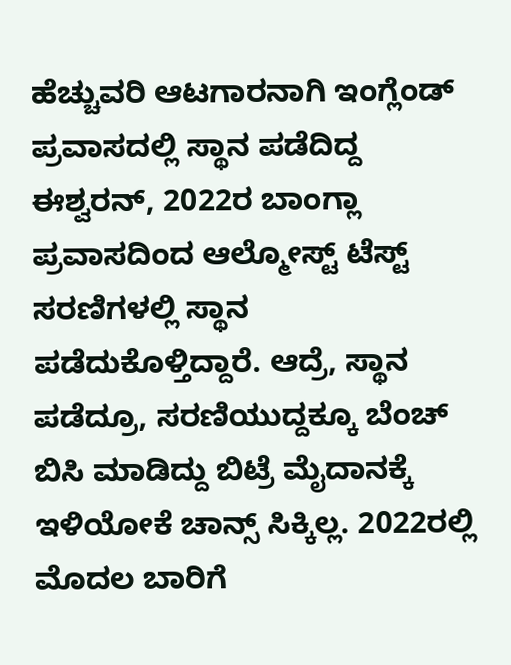ಹೆಚ್ಚುವರಿ ಆಟಗಾರನಾಗಿ ಇಂಗ್ಲೆಂಡ್ ಪ್ರವಾಸದಲ್ಲಿ ಸ್ಥಾನ ಪಡೆದಿದ್ದ ಈಶ್ವರನ್, 2022ರ ಬಾಂಗ್ಲಾ ಪ್ರವಾಸದಿಂದ ಆಲ್ಮೋಸ್ಟ್ ಟೆಸ್ಟ್ ಸರಣಿಗಳಲ್ಲಿ ಸ್ಥಾನ ಪಡೆದುಕೊಳ್ತಿದ್ದಾರೆ. ಆದ್ರೆ, ಸ್ಥಾನ ಪಡೆದ್ರೂ, ಸರಣಿಯುದ್ದಕ್ಕೂ ಬೆಂಚ್ ಬಿಸಿ ಮಾಡಿದ್ದು ಬಿಟ್ರೆ ಮೈದಾನಕ್ಕೆ ಇಳಿಯೋಕೆ ಚಾನ್ಸ್ ಸಿಕ್ಕಿಲ್ಲ. 2022ರಲ್ಲಿ ಮೊದಲ ಬಾರಿಗೆ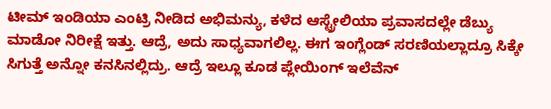ಟೀಮ್ ಇಂಡಿಯಾ ಎಂಟ್ರಿ ನೀಡಿದ ಅಭಿಮನ್ಯು, ಕಳೆದ ಆಸ್ಟ್ರೇಲಿಯಾ ಪ್ರವಾಸದಲ್ಲೇ ಡೆಬ್ಯು ಮಾಡೋ ನಿರೀಕ್ಷೆ ಇತ್ತು. ಆದ್ರೆ, ಅದು ಸಾಧ್ಯವಾಗಲಿಲ್ಲ. ಈಗ ಇಂಗ್ಲೆಂಡ್ ಸರಣಿಯಲ್ಲಾದ್ರೂ ಸಿಕ್ಕೇ ಸಿಗುತ್ತೆ ಅನ್ನೋ ಕನಸಿನಲ್ಲಿದ್ರು. ಆದ್ರೆ ಇಲ್ಲೂ ಕೂಡ ಪ್ಲೇಯಿಂಗ್ ಇಲೆವೆನ್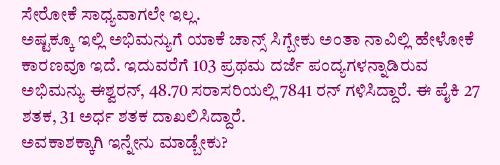ಸೇರೋಕೆ ಸಾಧ್ಯವಾಗಲೇ ಇಲ್ಲ.
ಅಷ್ಟಕ್ಕೂ ಇಲ್ಲಿ ಅಭಿಮನ್ಯುಗೆ ಯಾಕೆ ಚಾನ್ಸ್ ಸಿಗ್ಬೇಕು ಅಂತಾ ನಾವಿಲ್ಲಿ ಹೇಳೋಕೆ ಕಾರಣವೂ ಇದೆ. ಇದುವರೆಗೆ 103 ಪ್ರಥಮ ದರ್ಜೆ ಪಂದ್ಯಗಳನ್ನಾಡಿರುವ ಅಭಿಮನ್ಯು ಈಶ್ವರನ್, 48.70 ಸರಾಸರಿಯಲ್ಲಿ 7841 ರನ್ ಗಳಿಸಿದ್ದಾರೆ. ಈ ಪೈಕಿ 27 ಶತಕ, 31 ಅರ್ಧ ಶತಕ ದಾಖಲಿಸಿದ್ದಾರೆ.
ಅವಕಾಶಕ್ಕಾಗಿ ಇನ್ನೇನು ಮಾಡ್ಬೇಕು?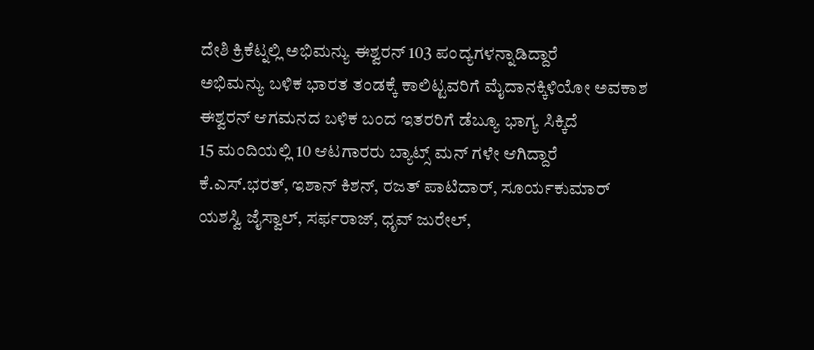ದೇಶಿ ಕ್ರಿಕೆಟ್ನಲ್ಲಿ ಅಭಿಮನ್ಯು ಈಶ್ವರನ್ 103 ಪಂದ್ಯಗಳನ್ನಾಡಿದ್ದಾರೆ
ಅಭಿಮನ್ಯು ಬಳಿಕ ಭಾರತ ತಂಡಕ್ಕೆ ಕಾಲಿಟ್ಟವರಿಗೆ ಮೈದಾನಕ್ಕಿಳಿಯೋ ಅವಕಾಶ
ಈಶ್ವರನ್ ಆಗಮನದ ಬಳಿಕ ಬಂದ ಇತರರಿಗೆ ಡೆಬ್ಯೂ ಭಾಗ್ಯ ಸಿಕ್ಕಿದೆ
15 ಮಂದಿಯಲ್ಲಿ 10 ಆಟಗಾರರು ಬ್ಯಾಟ್ಸ್ ಮನ್ ಗಳೇ ಆಗಿದ್ದಾರೆ
ಕೆ.ಎಸ್.ಭರತ್, ಇಶಾನ್ ಕಿಶನ್, ರಜತ್ ಪಾಟಿದಾರ್, ಸೂರ್ಯಕುಮಾರ್
ಯಶಸ್ವಿ ಜೈಸ್ವಾಲ್, ಸರ್ಫರಾಜ್, ಧೃವ್ ಜುರೇಲ್,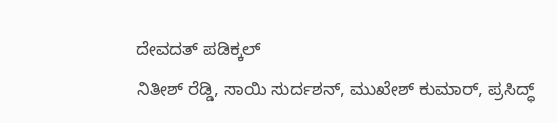ದೇವದತ್ ಪಡಿಕ್ಕಲ್
ನಿತೀಶ್ ರೆಡ್ಡಿ, ಸಾಯಿ ಸುರ್ದಶನ್, ಮುಖೇಶ್ ಕುಮಾರ್, ಪ್ರಸಿದ್ಧ್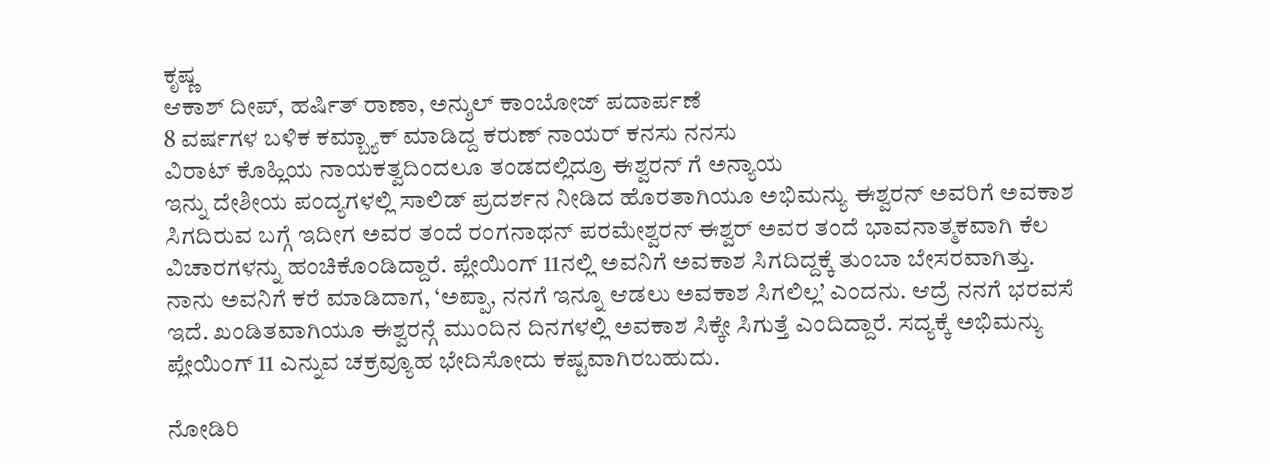ಕೃಷ್ಣ
ಆಕಾಶ್ ದೀಪ್, ಹರ್ಷಿತ್ ರಾಣಾ, ಅನ್ಶುಲ್ ಕಾಂಬೋಜ್ ಪದಾರ್ಪಣೆ
8 ವರ್ಷಗಳ ಬಳಿಕ ಕಮ್ಬ್ಯಾಕ್ ಮಾಡಿದ್ದ ಕರುಣ್ ನಾಯರ್ ಕನಸು ನನಸು
ವಿರಾಟ್ ಕೊಹ್ಲಿಯ ನಾಯಕತ್ವದಿಂದಲೂ ತಂಡದಲ್ಲಿದ್ರೂ ಈಶ್ವರನ್ ಗೆ ಅನ್ಯಾಯ
ಇನ್ನು ದೇಶೀಯ ಪಂದ್ಯಗಳಲ್ಲಿ ಸಾಲಿಡ್ ಪ್ರದರ್ಶನ ನೀಡಿದ ಹೊರತಾಗಿಯೂ ಅಭಿಮನ್ಯು ಈಶ್ವರನ್ ಅವರಿಗೆ ಅವಕಾಶ ಸಿಗದಿರುವ ಬಗ್ಗೆ ಇದೀಗ ಅವರ ತಂದೆ ರಂಗನಾಥನ್ ಪರಮೇಶ್ವರನ್ ಈಶ್ವರ್ ಅವರ ತಂದೆ ಭಾವನಾತ್ಮಕವಾಗಿ ಕೆಲ ವಿಚಾರಗಳನ್ನು ಹಂಚಿಕೊಂಡಿದ್ದಾರೆ. ಪ್ಲೇಯಿಂಗ್ 11ನಲ್ಲಿ ಅವನಿಗೆ ಅವಕಾಶ ಸಿಗದಿದ್ದಕ್ಕೆ ತುಂಬಾ ಬೇಸರವಾಗಿತ್ತು. ನಾನು ಅವನಿಗೆ ಕರೆ ಮಾಡಿದಾಗ, ‘ಅಪ್ಪಾ, ನನಗೆ ಇನ್ನೂ ಆಡಲು ಅವಕಾಶ ಸಿಗಲಿಲ್ಲ’ ಎಂದನು. ಆದ್ರೆ ನನಗೆ ಭರವಸೆ ಇದೆ. ಖಂಡಿತವಾಗಿಯೂ ಈಶ್ವರನ್ಗೆ ಮುಂದಿನ ದಿನಗಳಲ್ಲಿ ಅವಕಾಶ ಸಿಕ್ಕೇ ಸಿಗುತ್ತೆ ಎಂದಿದ್ದಾರೆ. ಸದ್ಯಕ್ಕೆ ಅಭಿಮನ್ಯು ಪ್ಲೇಯಿಂಗ್ 11 ಎನ್ನುವ ಚಕ್ರವ್ಯೂಹ ಭೇದಿಸೋದು ಕಷ್ಟವಾಗಿರಬಹುದು.

ನೋಡಿರಿ